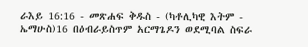ራእይ 16:16 - መጽሐፍ ቅዱስ - (ካቶሊካዊ እትም - ኤማሁስ)16 በዕብራይስጥም አርማጌዶን ወደሚባል ስፍራ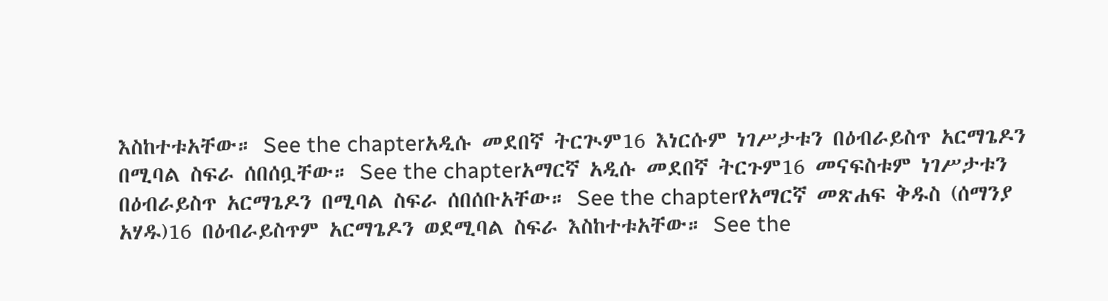እስከተቱአቸው። See the chapterአዲሱ መደበኛ ትርጒም16 እነርሱም ነገሥታቱን በዕብራይስጥ አርማጌዶን በሚባል ስፍራ ሰበሰቧቸው። See the chapterአማርኛ አዲሱ መደበኛ ትርጉም16 መናፍስቱም ነገሥታቱን በዕብራይስጥ አርማጌዶን በሚባል ስፍራ ሰበሰቡአቸው። See the chapterየአማርኛ መጽሐፍ ቅዱስ (ሰማንያ አሃዱ)16 በዕብራይስጥም አርማጌዶን ወደሚባል ስፍራ እስከተቱአቸው። See the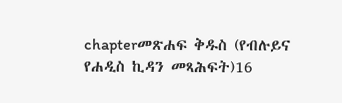chapterመጽሐፍ ቅዱስ (የብሉይና የሐዲስ ኪዳን መጻሕፍት)16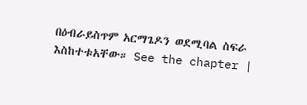በዕብራይስጥም አርማጌዶን ወደሚባል ስፍራ እስከተቱአቸው። See the chapter |